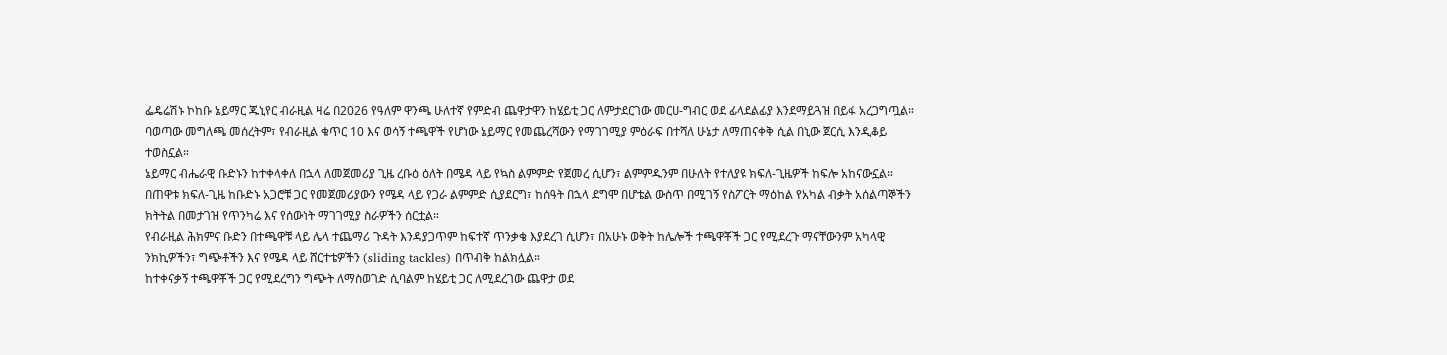ፌዴሬሽኑ ኮከቡ ኔይማር ጁኒየር ብራዚል ዛሬ በ2026 የዓለም ዋንጫ ሁለተኛ የምድብ ጨዋታዋን ከሄይቲ ጋር ለምታደርገው መርሀ-ግብር ወደ ፊላደልፊያ እንደማይጓዝ በይፋ አረጋግጧል። ባወጣው መግለጫ መሰረትም፣ የብራዚል ቁጥር 10 እና ወሳኝ ተጫዋች የሆነው ኔይማር የመጨረሻውን የማገገሚያ ምዕራፍ በተሻለ ሁኔታ ለማጠናቀቅ ሲል በኒው ጀርሲ እንዲቆይ ተወስኗል።
ኔይማር ብሔራዊ ቡድኑን ከተቀላቀለ በኋላ ለመጀመሪያ ጊዜ ረቡዕ ዕለት በሜዳ ላይ የኳስ ልምምድ የጀመረ ሲሆን፣ ልምምዱንም በሁለት የተለያዩ ክፍለ-ጊዜዎች ከፍሎ አከናውኗል።
በጠዋቱ ክፍለ-ጊዜ ከቡድኑ አጋሮቹ ጋር የመጀመሪያውን የሜዳ ላይ የጋራ ልምምድ ሲያደርግ፣ ከሰዓት በኋላ ደግሞ በሆቴል ውስጥ በሚገኝ የስፖርት ማዕከል የአካል ብቃት አሰልጣኞችን ክትትል በመታገዝ የጥንካሬ እና የሰውነት ማገገሚያ ስራዎችን ሰርቷል።
የብራዚል ሕክምና ቡድን በተጫዋቹ ላይ ሌላ ተጨማሪ ጉዳት እንዳያጋጥም ከፍተኛ ጥንቃቄ እያደረገ ሲሆን፣ በአሁኑ ወቅት ከሌሎች ተጫዋቾች ጋር የሚደረጉ ማናቸውንም አካላዊ ንክኪዎችን፣ ግጭቶችን እና የሜዳ ላይ ሸርተቴዎችን (sliding tackles) በጥብቅ ከልክሏል።
ከተቀናቃኝ ተጫዋቾች ጋር የሚደረግን ግጭት ለማስወገድ ሲባልም ከሄይቲ ጋር ለሚደረገው ጨዋታ ወደ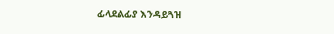ፊላደልፊያ እንዳይጓዝ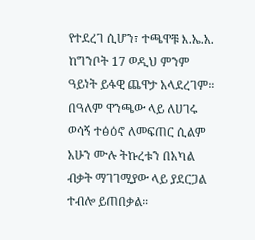የተደረገ ሲሆን፣ ተጫዋቹ እ.ኤ.አ. ከግንቦት 17 ወዲህ ምንም ዓይነት ይፋዊ ጨዋታ አላደረገም።
በዓለም ዋንጫው ላይ ለሀገሩ ወሳኝ ተፅዕኖ ለመፍጠር ሲልም አሁን ሙሉ ትኩረቱን በአካል ብቃት ማገገሚያው ላይ ያደርጋል ተብሎ ይጠበቃል።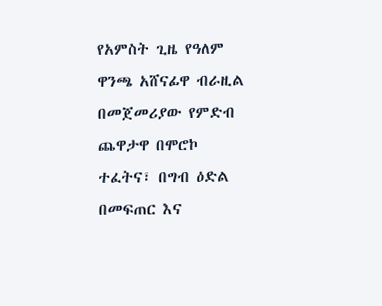የአምስት ጊዜ የዓለም ዋንጫ አሸናፊዋ ብራዚል በመጀመሪያው የምድብ ጨዋታዋ በሞሮኮ ተፈትና፣ በግብ ዕድል በመፍጠር እና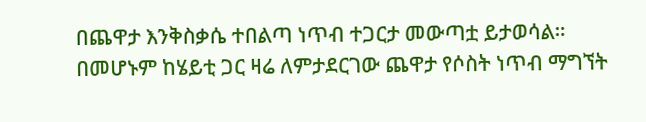በጨዋታ እንቅስቃሴ ተበልጣ ነጥብ ተጋርታ መውጣቷ ይታወሳል። በመሆኑም ከሄይቲ ጋር ዛሬ ለምታደርገው ጨዋታ የሶስት ነጥብ ማግኘት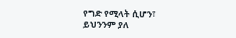የግድ የሚላት ሲሆን፣ ይህንንም ያለ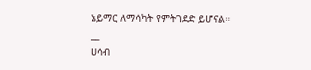ኔይማር ለማሳካት የምትገደድ ይሆናል።
__
ሀሳብ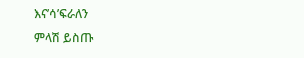እና’ሳ’ፍራለን
ምላሽ ይስጡ